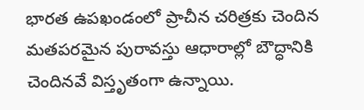భారత ఉపఖండంలో ప్రాచీన చరిత్రకు చెందిన మతపరమైన పురావస్తు ఆధారాల్లో బౌద్ధానికి చెందినవే విస్తృతంగా ఉన్నాయి.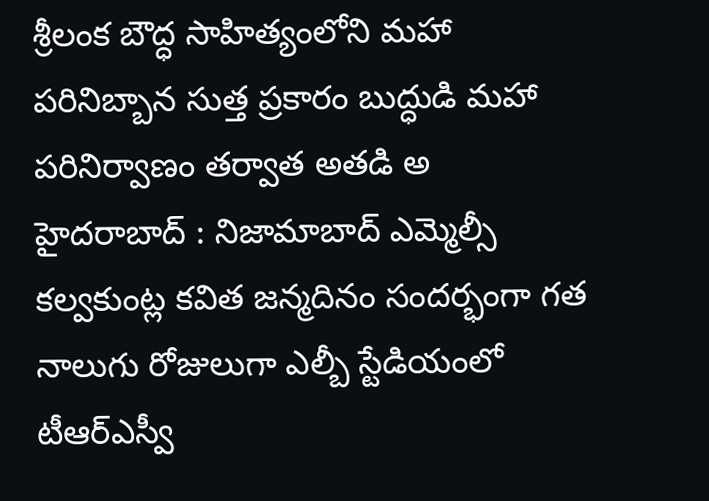శ్రీలంక బౌద్ధ సాహిత్యంలోని మహా పరినిబ్బాన సుత్త ప్రకారం బుద్ధుడి మహా పరినిర్వాణం తర్వాత అతడి అ
హైదరాబాద్ : నిజామాబాద్ ఎమ్మెల్సీ కల్వకుంట్ల కవిత జన్మదినం సందర్భంగా గత నాలుగు రోజులుగా ఎల్బీ స్టేడియంలో టీఆర్ఎస్వీ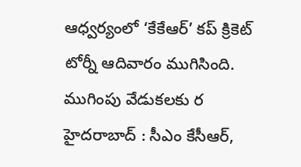ఆధ్వర్యంలో ‘కేకేఆర్’ కప్ క్రికెట్ టోర్నీ ఆదివారం ముగిసింది. ముగింపు వేడుకలకు ర
హైదరాబాద్ : సీఎం కేసీఆర్,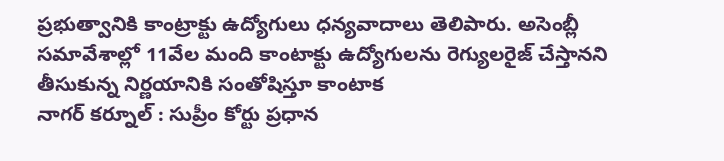ప్రభుత్వానికి కాంట్రాక్టు ఉద్యోగులు ధన్యవాదాలు తెలిపారు. అసెంబ్లీ సమావేశాల్లో 11వేల మంది కాంటాక్టు ఉద్యోగులను రెగ్యులరైజ్ చేస్తానని తీసుకున్న నిర్ణయానికి సంతోషిస్తూ కాంటాక
నాగర్ కర్నూల్ : సుప్రీం కోర్టు ప్రధాన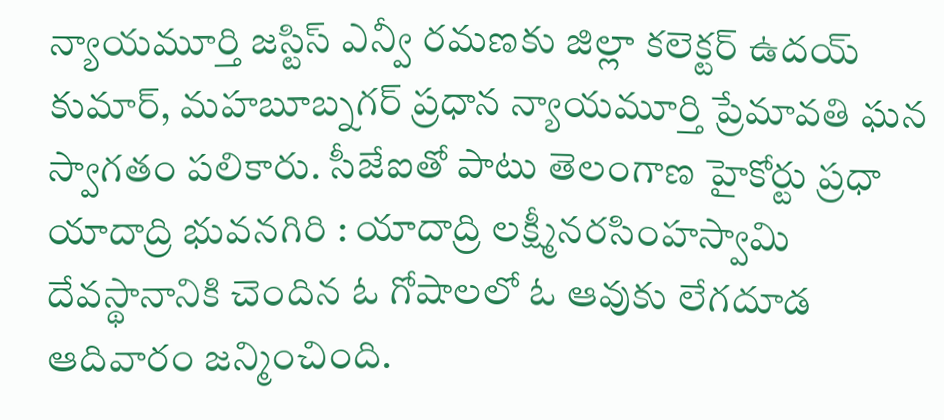న్యాయమూర్తి జస్టిస్ ఎన్వీ రమణకు జిల్లా కలెక్టర్ ఉదయ్ కుమార్, మహబూబ్నగర్ ప్రధాన న్యాయమూర్తి ప్రేమావతి ఘన స్వాగతం పలికారు. సీజేఐతో పాటు తెలంగాణ హైకోర్టు ప్రధా
యాదాద్రి భువనగిరి : యాదాద్రి లక్ష్మీనరసింహస్వామి దేవస్థానానికి చెందిన ఓ గోషాలలో ఓ ఆవుకు లేగదూడ ఆదివారం జన్మించింది.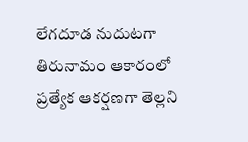లేగదూడ నుదుటగా తిరునామం ఆకారంలో ప్రత్యేక ఆకర్షణగా తెల్లని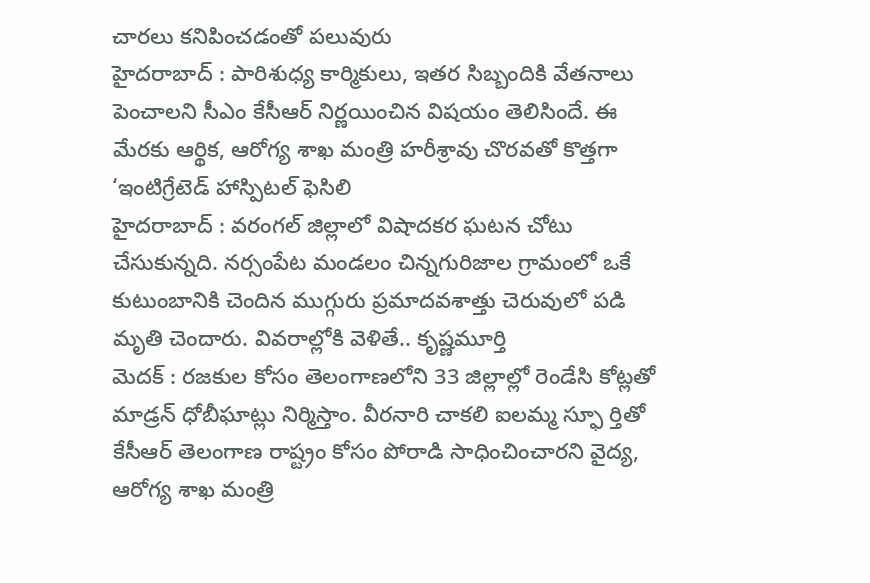చారలు కనిపించడంతో పలువురు
హైదరాబాద్ : పారిశుధ్య కార్మికులు, ఇతర సిబ్బందికి వేతనాలు పెంచాలని సీఎం కేసీఆర్ నిర్ణయించిన విషయం తెలిసిందే. ఈ మేరకు ఆర్థిక, ఆరోగ్య శాఖ మంత్రి హరీశ్రావు చొరవతో కొత్తగా ‘ఇంటిగ్రేటెడ్ హాస్పిటల్ ఫెసిలి
హైదరాబాద్ : వరంగల్ జిల్లాలో విషాదకర ఘటన చోటు చేసుకున్నది. నర్సంపేట మండలం చిన్నగురిజాల గ్రామంలో ఒకే కుటుంబానికి చెందిన ముగ్గురు ప్రమాదవశాత్తు చెరువులో పడి మృతి చెందారు. వివరాల్లోకి వెళితే.. కృష్ణమూర్తి
మెదక్ : రజకుల కోసం తెలంగాణలోని 33 జిల్లాల్లో రెండేసి కోట్లతో మాడ్రన్ ధోబీఘాట్లు నిర్మిస్తాం. వీరనారి చాకలి ఐలమ్మ స్ఫూ ర్తితో కేసీఆర్ తెలంగాణ రాష్ట్రం కోసం పోరాడి సాధించించారని వైద్య, ఆరోగ్య శాఖ మంత్రి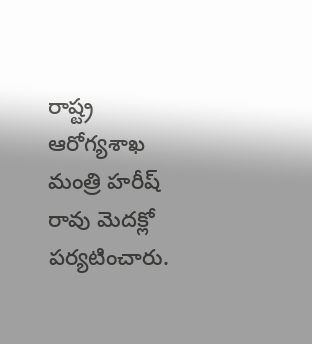రాష్ట్ర ఆరోగ్యశాఖ మంత్రి హరీష్ రావు మెదక్లో పర్యటించారు.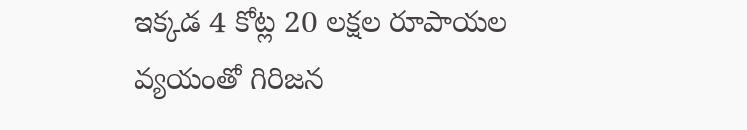ఇక్కడ 4 కోట్ల 20 లక్షల రూపాయల వ్యయంతో గిరిజన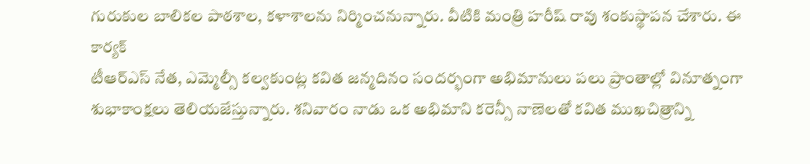గురుకుల బాలికల పాఠశాల, కళాశాలను నిర్మించనున్నారు. వీటికి మంత్రి హరీష్ రావు శంకుస్థాపన చేశారు. ఈ కార్యక్
టీఆర్ఎస్ నేత, ఎమ్మెల్సీ కల్వకుంట్ల కవిత జన్మదినం సందర్భంగా అభిమానులు పలు ప్రాంతాల్లో వినూత్నంగా శుభాకాంక్షలు తెలియజేస్తున్నారు. శనివారం నాడు ఒక అభిమాని కరెన్సీ నాణెలతో కవిత ముఖచిత్రాన్ని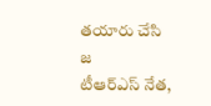తయారు చేసి జ
టీఆర్ఎస్ నేత,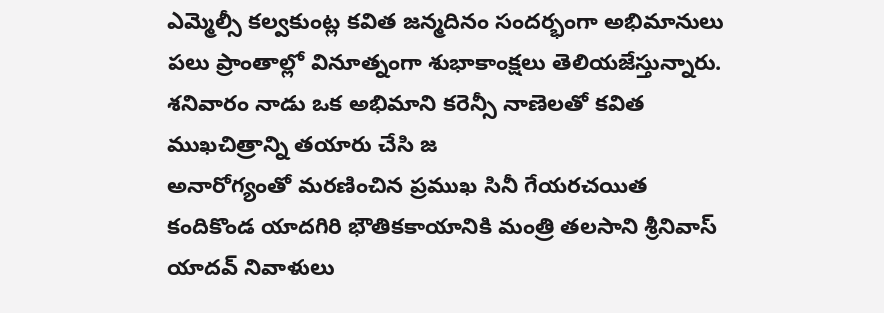ఎమ్మెల్సీ కల్వకుంట్ల కవిత జన్మదినం సందర్భంగా అభిమానులు పలు ప్రాంతాల్లో వినూత్నంగా శుభాకాంక్షలు తెలియజేస్తున్నారు. శనివారం నాడు ఒక అభిమాని కరెన్సీ నాణెలతో కవిత ముఖచిత్రాన్ని తయారు చేసి జ
అనారోగ్యంతో మరణించిన ప్రముఖ సినీ గేయరచయిత కందికొండ యాదగిరి భౌతికకాయానికి మంత్రి తలసాని శ్రీనివాస్ యాదవ్ నివాళులు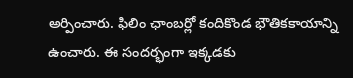అర్పించారు. ఫిలిం ఛాంబర్లో కందికొండ భౌతికకాయాన్ని ఉంచారు. ఈ సందర్భంగా ఇక్కడకు